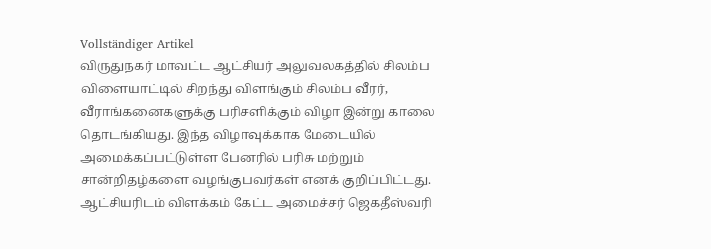Vollständiger Artikel
விருதுநகர் மாவட்ட ஆட்சியர் அலுவலகத்தில் சிலம்ப விளையாட்டில் சிறந்து விளங்கும் சிலம்ப வீரர், வீராங்கனைகளுக்கு பரிசளிக்கும் விழா இன்று காலை தொடங்கியது. இந்த விழாவுக்காக மேடையில் அமைக்கப்பட்டுள்ள பேனரில் பரிசு மற்றும் சான்றிதழ்களை வழங்குபவர்கள் எனக் குறிப்பிட்டது. ஆட்சியரிடம் விளக்கம் கேட்ட அமைச்சர் ஜெகதீஸ்வரி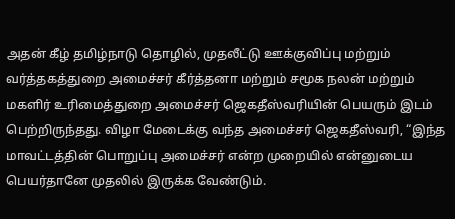அதன் கீழ் தமிழ்நாடு தொழில், முதலீட்டு ஊக்குவிப்பு மற்றும் வர்த்தகத்துறை அமைச்சர் கீர்த்தனா மற்றும் சமூக நலன் மற்றும் மகளிர் உரிமைத்துறை அமைச்சர் ஜெகதீஸ்வரியின் பெயரும் இடம் பெற்றிருந்தது. விழா மேடைக்கு வந்த அமைச்சர் ஜெகதீஸ்வரி, “இந்த மாவட்டத்தின் பொறுப்பு அமைச்சர் என்ற முறையில் என்னுடைய பெயர்தானே முதலில் இருக்க வேண்டும்.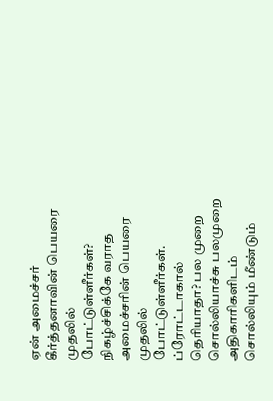ஏன் அமைச்சர் கீர்த்தனாவின் பெயரை முதலில் போட்டுள்ளீர்கள்? நிகழ்ச்சிக்கே வராத அமைச்சரின் பெயரை முதலில் போட்டுள்ளீர்கள். ப்ரோட்டாகால் தெரியாதா? பல முறை சொல்லியாச்சு பலமுறை அதிகாரிகளிடம் சொல்லியும் மீண்டும்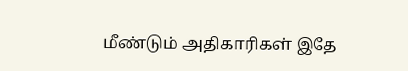மீண்டும் அதிகாரிகள் இதே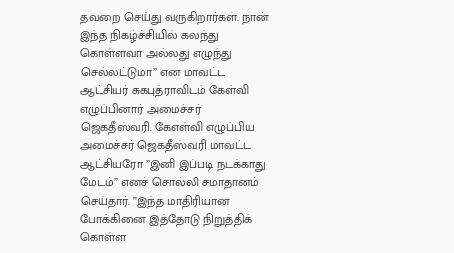தவறை செய்து வருகிறார்கள். நான் இந்த நிகழ்ச்சியில் கலந்து கொள்ளவா அல்லது எழுந்து செல்லட்டுமா” என மாவட்ட ஆட்சியர் சுகபுத்ராவிடம் கேள்வி எழுப்பினார் அமைச்சர் ஜெகதீஸ்வரி. கேஎள்வி எழுப்பிய அமைச்சர் ஜெகதீஸ்வரி மாவட்ட ஆட்சியரோ ”இனி இப்படி நடக்காது மேடம்” எனச் சொல்லி சமாதானம் செய்தார். ”இந்த மாதிரியான போக்கினை இத்தோடு நிறுத்திக் கொள்ள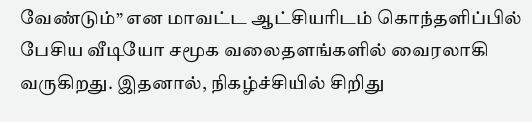வேண்டும்” என மாவட்ட ஆட்சியரிடம் கொந்தளிப்பில் பேசிய வீடியோ சமூக வலைதளங்களில் வைரலாகி வருகிறது. இதனால், நிகழ்ச்சியில் சிறிது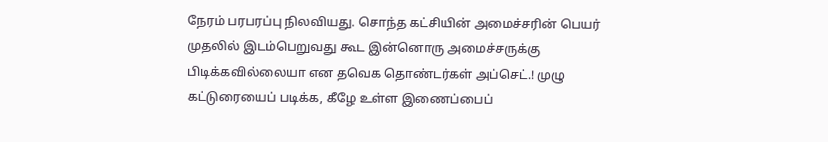நேரம் பரபரப்பு நிலவியது. சொந்த கட்சியின் அமைச்சரின் பெயர் முதலில் இடம்பெறுவது கூட இன்னொரு அமைச்சருக்கு பிடிக்கவில்லையா என தவெக தொண்டர்கள் அப்செட்.! முழு கட்டுரையைப் படிக்க, கீழே உள்ள இணைப்பைப்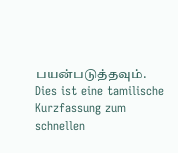பயன்படுத்தவும்.
Dies ist eine tamilische Kurzfassung zum schnellen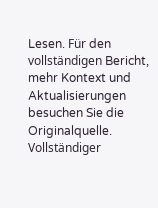Lesen. Für den vollständigen Bericht, mehr Kontext und Aktualisierungen besuchen Sie die Originalquelle.
Vollständiger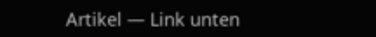Artikel — Link unten